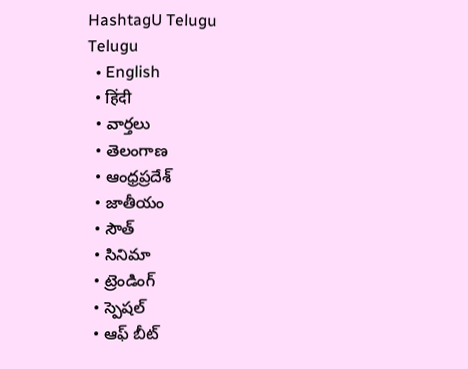HashtagU Telugu
Telugu
  • English
  • हिंदी
  • వార్తలు
  • తెలంగాణ
  • ఆంధ్రప్రదేశ్
  • జాతీయం
  • సౌత్
  • సినిమా
  • ట్రెండింగ్
  • స్పెషల్
  • ఆఫ్ బీట్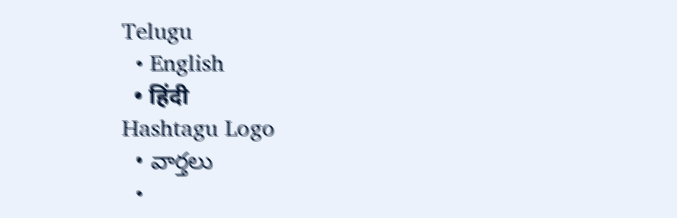Telugu
  • English
  • हिंदी
Hashtagu Logo
  • వార్తలు
  •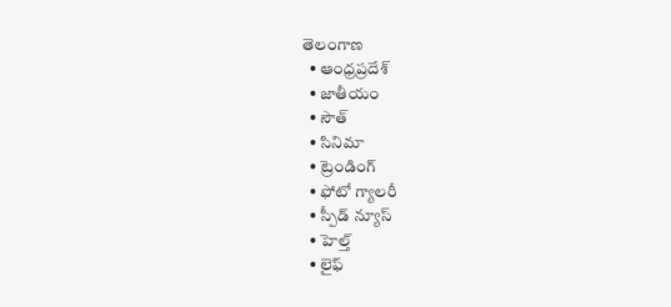తెలంగాణ
  • ఆంధ్రప్రదేశ్
  • జాతీయం
  • సౌత్
  • సినిమా
  • ట్రెండింగ్
  • ఫోటో గ్యాలరీ
  • స్పీడ్ న్యూస్
  • హెల్త్
  • లైఫ్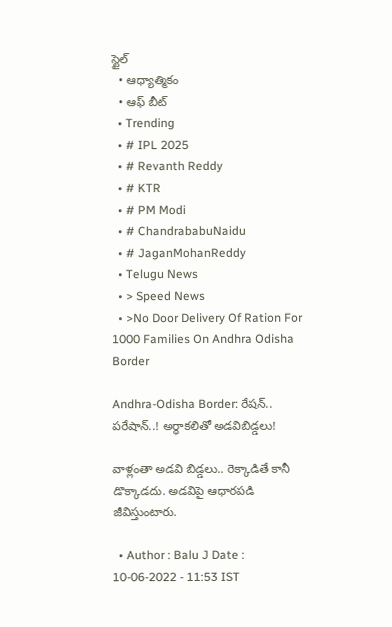స్టైల్
  • ఆధ్యాత్మికం
  • ఆఫ్ బీట్
  • Trending
  • # IPL 2025
  • # Revanth Reddy
  • # KTR
  • # PM Modi
  • # ChandrababuNaidu
  • # JaganMohanReddy
  • Telugu News
  • > Speed News
  • >No Door Delivery Of Ration For 1000 Families On Andhra Odisha Border

Andhra-Odisha Border: రేషన్‌.. పరేషాన్‌..! అర్ధాకలితో అడవిబిడ్డలు!

వాళ్లంతా అడవి బిడ్డలు.. రెక్కాడితే కానీ డొక్కాడదు. అడవిపై ఆధారపడి జీవిస్తుంటారు.

  • Author : Balu J Date : 10-06-2022 - 11:53 IST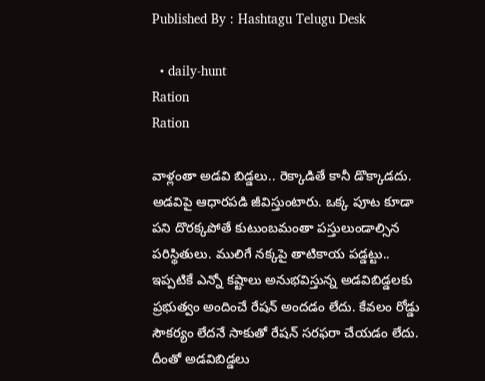Published By : Hashtagu Telugu Desk

  • daily-hunt
Ration
Ration

వాళ్లంతా అడవి బిడ్డలు.. రెక్కాడితే కానీ డొక్కాడదు. అడవిపై ఆధారపడి జీవిస్తుంటారు. ఒక్క పూట కూడా పని దొరక్కపోతే కుటుంబమంతా పస్తులుండాల్సిన పరిస్థితులు. ములిగే నక్కపై తాటికాయ పడ్డట్టు.. ఇప్పటికే ఎన్నో కష్టాలు అనుభవిస్తున్న అడవిబిడ్డలకు ప్రభుత్వం అందించే రేషన్ అందడం లేదు. కేవలం రోడ్డు సౌకర్యం లేదనే సాకుతో రేషన్ సరఫరా చేయడం లేదు. దీంతో అడవిబిడ్డలు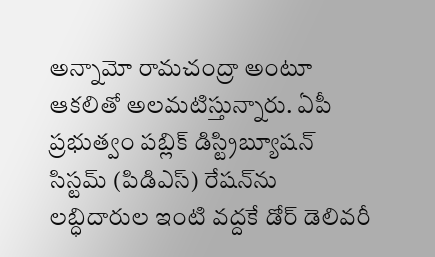అన్నామో రామచంద్రా అంటూ ఆకలితో అలమటిస్తున్నారు. ఏపీ ప్రభుత్వం పబ్లిక్ డిస్ట్రిబ్యూషన్ సిస్టమ్ (పిడిఎస్) రేషన్‌ను లబ్ధిదారుల ఇంటి వద్దకే డోర్ డెలివరీ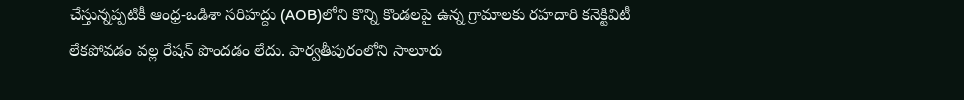చేస్తున్నప్పటికీ ఆంధ్ర-ఒడిశా సరిహద్దు (AOB)లోని కొన్ని కొండలపై ఉన్న గ్రామాలకు రహదారి కనెక్టివిటీ లేకపోవడం వల్ల రేషన్ పొందడం లేదు. పార్వతీపురంలోని సాలూరు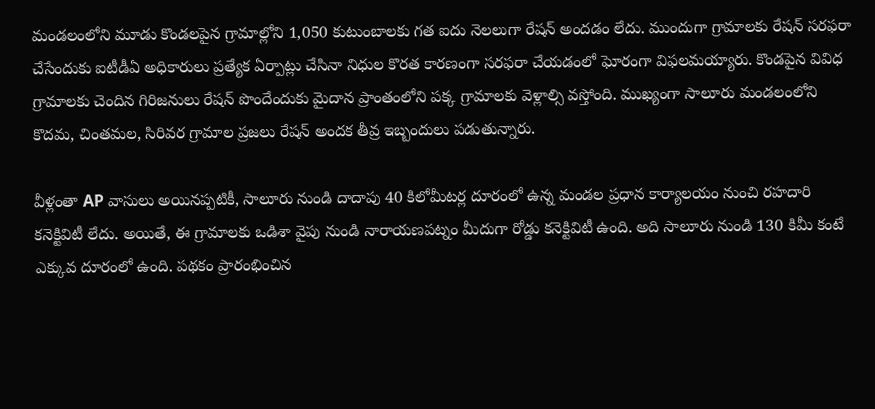మండలంలోని మూడు కొండలపైన గ్రామాల్లోని 1,050 కుటుంబాలకు గత ఐదు నెలలుగా రేషన్‌ అందడం లేదు. ముందుగా గ్రామాలకు రేషన్‌ సరఫరా చేసేందుకు ఐటీడీఏ అధికారులు ప్రత్యేక ఏర్పాట్లు చేసినా నిధుల కొరత కారణంగా సరఫరా చేయడంలో ఘోరంగా విఫలమయ్యారు. కొండపైన వివిధ గ్రామాలకు చెందిన గిరిజనులు రేషన్ పొందేందుకు మైదాన ప్రాంతంలోని పక్క గ్రామాలకు వెళ్లాల్సి వస్తోంది. ముఖ్యంగా సాలూరు మండలంలోని కొదమ, చింతమల, సిరివర గ్రామాల ప్రజలు రేషన్‌ అందక తీవ్ర ఇబ్బందులు పడుతున్నారు.

వీళ్లంతా AP వాసులు అయినప్పటికీ, సాలూరు నుండి దాదాపు 40 కిలోమీటర్ల దూరంలో ఉన్న మండల ప్రధాన కార్యాలయం నుంచి రహదారి కనెక్టివిటీ లేదు. అయితే, ఈ గ్రామాలకు ఒడిశా వైపు నుండి నారాయణపట్నం మీదుగా రోడ్డు కనెక్టివిటీ ఉంది. అది సాలూరు నుండి 130 కిమీ కంటే ఎక్కువ దూరంలో ఉంది. పథకం ప్రారంభించిన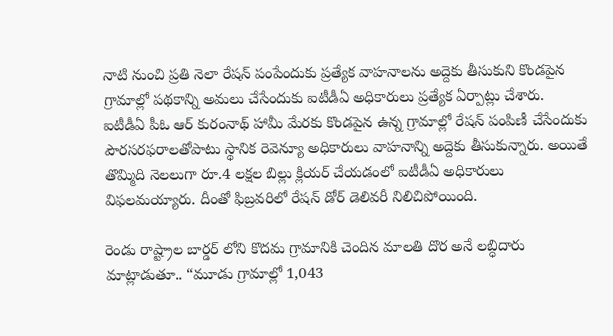నాటి నుంచి ప్రతి నెలా రేషన్ పంపేందుకు ప్రత్యేక వాహనాలను అద్దెకు తీసుకుని కొండపైన గ్రామాల్లో పథకాన్ని అమలు చేసేందుకు ఐటీడీఏ అధికారులు ప్రత్యేక ఏర్పాట్లు చేశారు. ఐటీడీఏ పీఓ ఆర్‌ కురంనాథ్‌ హామీ మేరకు కొండపైన ఉన్న గ్రామాల్లో రేషన్‌ పంపిణీ చేసేందుకు పౌరసరఫరాలతోపాటు స్థానిక రెవెన్యూ అధికారులు వాహనాన్ని అద్దెకు తీసుకున్నారు. అయితే తొమ్మిది నెలలుగా రూ.4 లక్షల బిల్లు క్లియర్ చేయడంలో ఐటీడీఏ అధికారులు విఫలమయ్యారు. దీంతో ఫిబ్రవరిలో రేషన్ డోర్ డెలివరీ నిలిచిపోయింది.

రెండు రాష్ట్రాల బార్డర్ లోని కొదమ గ్రామానికి చెందిన మాలతి దొర అనే లబ్ధిదారు మాట్లాడుతూ.. “మూడు గ్రామాల్లో 1,043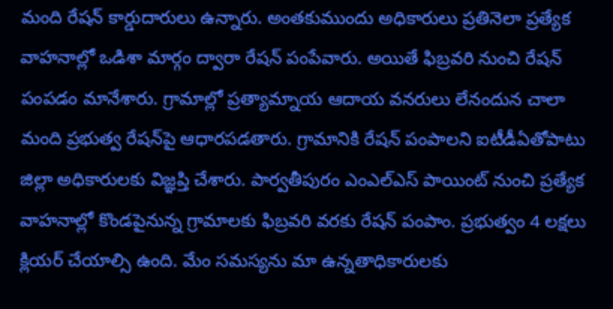మంది రేషన్ కార్డుదారులు ఉన్నారు. అంతకుముందు అధికారులు ప్రతినెలా ప్రత్యేక వాహనాల్లో ఒడిశా మార్గం ద్వారా రేషన్ పంపేవారు. అయితే ఫిబ్రవరి నుంచి రేషన్ పంపడం మానేశారు. గ్రామాల్లో ప్రత్యామ్నాయ ఆదాయ వనరులు లేనందున చాలా మంది ప్రభుత్వ రేషన్‌పై ఆధారపడతారు. గ్రామానికి రేషన్ పంపాలని ఐటీడీఏతోపాటు జిల్లా అధికారులకు విజ్ఞప్తి చేశారు. పార్వతీపురం ఎంఎల్‌ఎస్‌ పాయింట్‌ నుంచి ప్రత్యేక వాహనాల్లో కొండపైనున్న గ్రామాలకు ఫిబ్రవరి వరకు రేషన్‌ పంపాం. ప్రభుత్వం 4 లక్షలు క్లియర్ చేయాల్సి ఉంది. మేం సమస్యను మా ఉన్నతాధికారులకు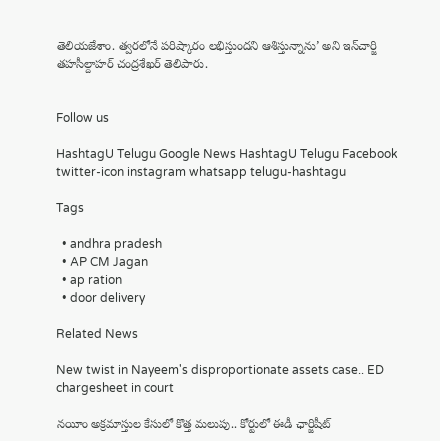తెలియజేశాం. త్వరలోనే పరిష్కారం లభిస్తుందని ఆశిస్తున్నాను’ అని ఇన్‌చార్జి తహసీల్దాహర్ చంద్రశేఖర్ తెలిపారు.


Follow us

HashtagU Telugu Google News HashtagU Telugu Facebook twitter-icon instagram whatsapp telugu-hashtagu

Tags

  • andhra pradesh
  • AP CM Jagan
  • ap ration
  • door delivery

Related News

New twist in Nayeem's disproportionate assets case.. ED chargesheet in court

నయీం అక్రమాస్తుల కేసులో కొత్త మలుపు.. కోర్టులో ఈడీ ఛార్జిషీట్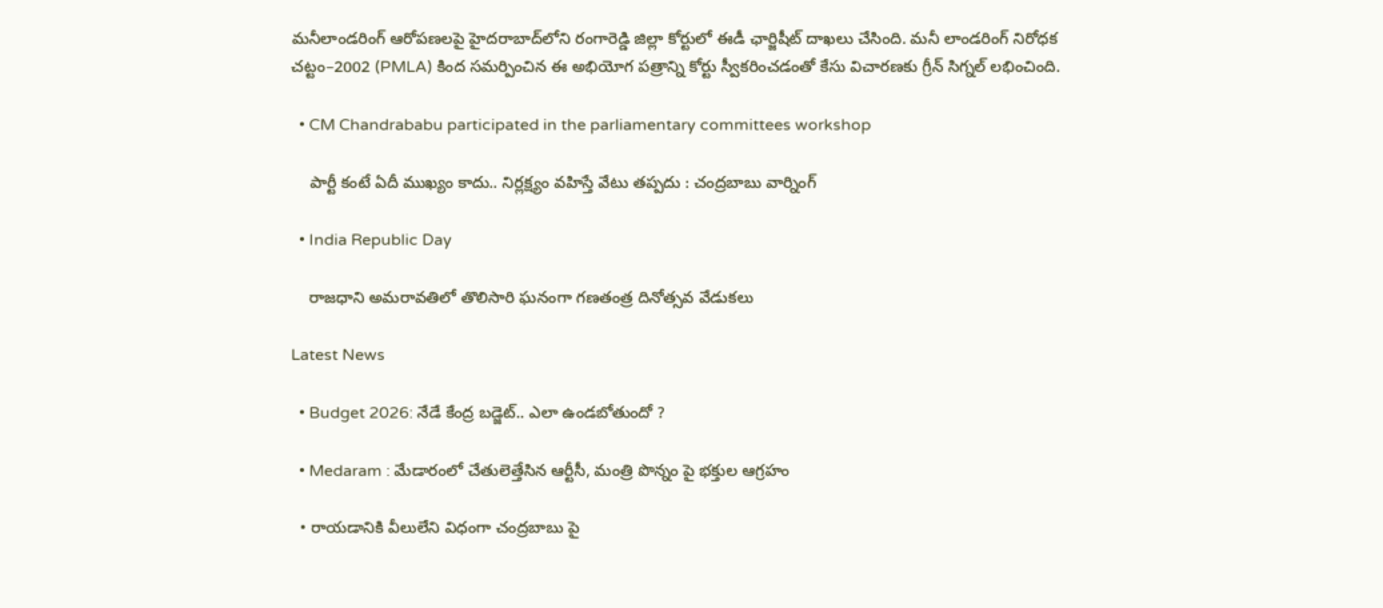మనీలాండరింగ్ ఆరోపణలపై హైదరాబాద్‌లోని రంగారెడ్డి జిల్లా కోర్టులో ఈడీ ఛార్జిషీట్ దాఖలు చేసింది. మనీ లాండరింగ్ నిరోధక చట్టం–2002 (PMLA) కింద సమర్పించిన ఈ అభియోగ పత్రాన్ని కోర్టు స్వీకరించడంతో కేసు విచారణకు గ్రీన్ సిగ్నల్ లభించింది.

  • CM Chandrababu participated in the parliamentary committees workshop

    పార్టీ కంటే ఏదీ ముఖ్యం కాదు.. నిర్లక్ష్యం వహిస్తే వేటు తప్పదు : చంద్రబాబు వార్నింగ్

  • India Republic Day

    రాజధాని అమరావతిలో తొలిసారి ఘనంగా గణతంత్ర దినోత్సవ వేడుకలు

Latest News

  • Budget 2026: నేడే కేంద్ర బడ్జెట్.. ఎలా ఉండబోతుందో ?

  • Medaram : మేడారంలో చేతులెత్తేసిన ఆర్టీసీ, మంత్రి పొన్నం పై భక్తుల ఆగ్రహం

  • రాయడానికి వీలులేని విధంగా చంద్రబాబు పై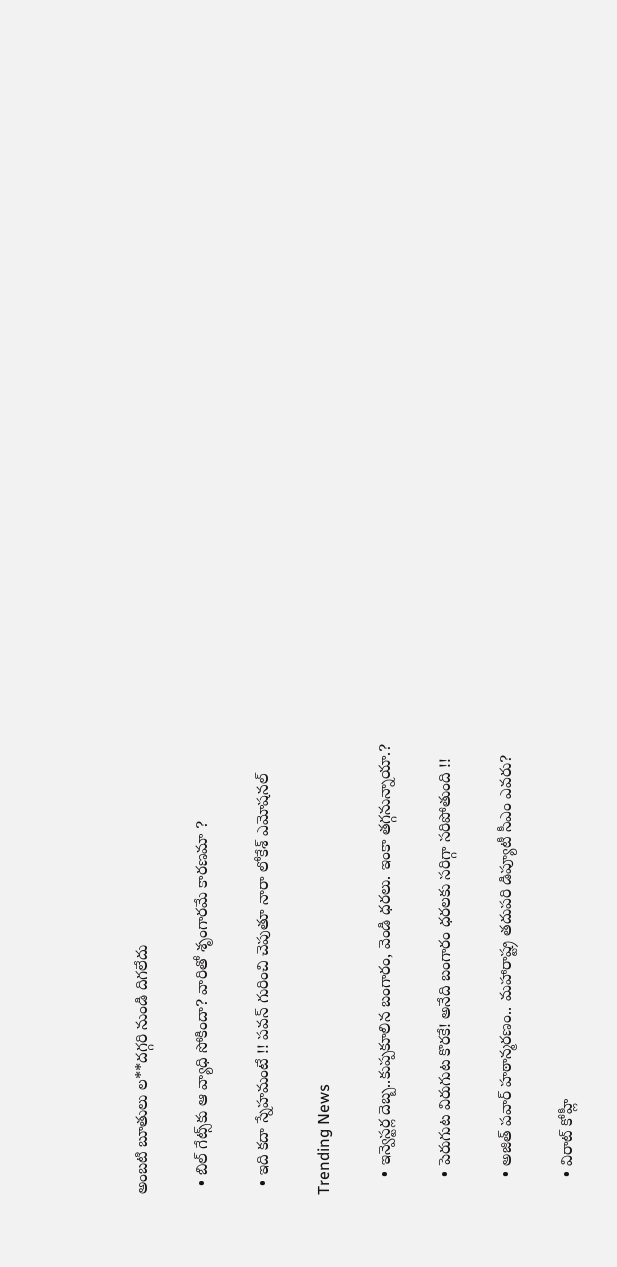అంబటి బూతులు ల**దగ్గరి నుండి దిగలేదు

  • బిల్ గేట్స్‌కు ఆ వ్యాధి సోకిందా? వారితో శృంగారమే కారణమా ?

  • ఇది కదా స్నేహమంటే !! పవన్ గురించి చెపుతూ నారా లోకేశ్ ఎమోషనల్

Trending News

    • ఇన్వెస్టర్ల దెబ్బ..కుప్ప‌కూలిన బంగారం, వెండి ధ‌ర‌లు. ఇంకా తగ్గనున్నాయా.?

    • పెరుగుట విరుగుట కొరకే! అనేది బంగారం ధరలకు సరిగ్గా సరిపోతుంది !!

    • అజిత్ పవార్ హఠాన్మరణం.. మహారాష్ట్ర త‌దుప‌రి డిప్యూటీ సీఎం ఎవ‌రు?

    • విరాట్ కోహ్లీ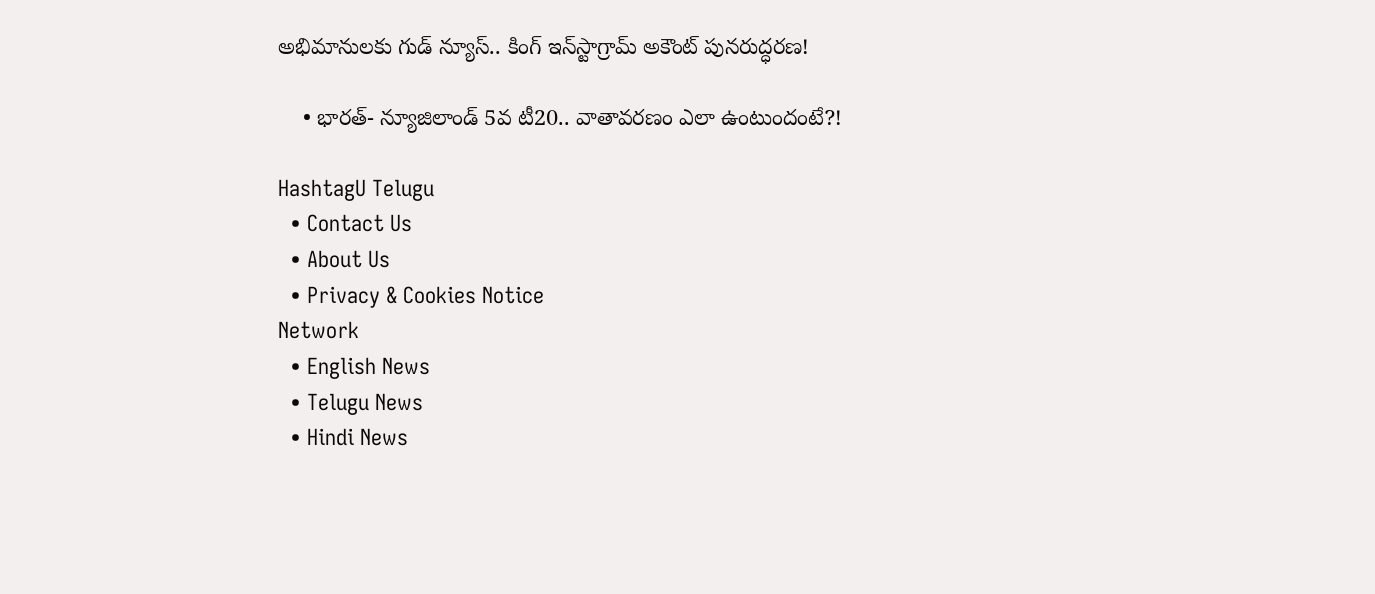అభిమానుల‌కు గుడ్ న్యూస్‌.. కింగ్ ఇన్‌స్టాగ్రామ్ అకౌంట్ పునరుద్ధరణ!

    • భారత్- న్యూజిలాండ్ 5వ టీ20.. వాతావ‌ర‌ణం ఎలా ఉంటుందంటే?!

HashtagU Telugu
  • Contact Us
  • About Us
  • Privacy & Cookies Notice
Network
  • English News
  • Telugu News
  • Hindi News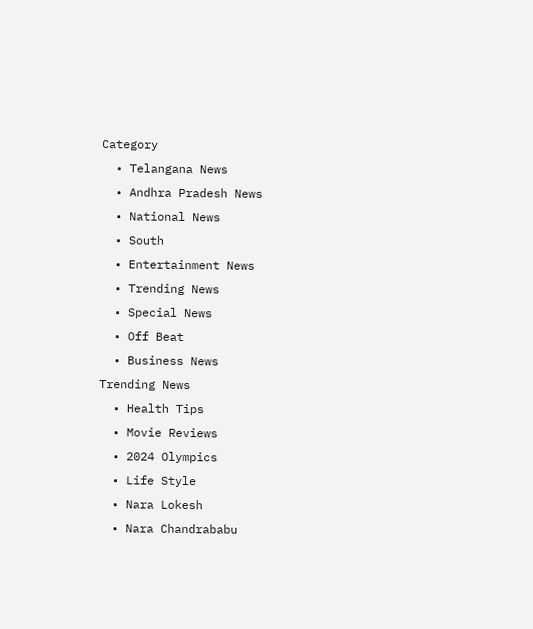Category
  • Telangana News
  • Andhra Pradesh News
  • National News
  • South
  • Entertainment News
  • Trending News
  • Special News
  • Off Beat
  • Business News
Trending News
  • Health Tips
  • Movie Reviews
  • 2024 Olympics
  • Life Style
  • Nara Lokesh
  • Nara Chandrababu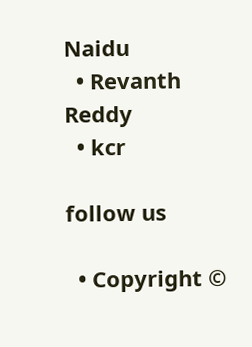Naidu
  • Revanth Reddy
  • kcr

follow us

  • Copyright ©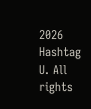2026 Hashtag U. All rights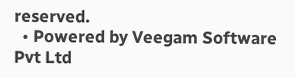reserved.
  • Powered by Veegam Software Pvt Ltd